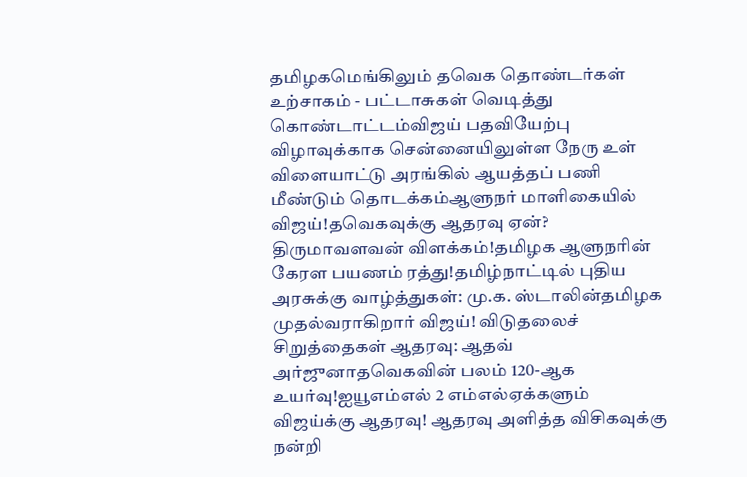தமிழகமெங்கிலும் தவெக தொண்டர்கள் உற்சாகம் - பட்டாசுகள் வெடித்து கொண்டாட்டம்விஜய் பதவியேற்பு விழாவுக்காக சென்னையிலுள்ள நேரு உள் விளையாட்டு அரங்கில் ஆயத்தப் பணி மீண்டும் தொடக்கம்ஆளுநர் மாளிகையில் விஜய்!தவெகவுக்கு ஆதரவு ஏன்? திருமாவளவன் விளக்கம்!தமிழக ஆளுநரின் கேரள பயணம் ரத்து!தமிழ்நாட்டில் புதிய அரசுக்கு வாழ்த்துகள்: மு.க. ஸ்டாலின்தமிழக முதல்வராகிறார் விஜய்! விடுதலைச் சிறுத்தைகள் ஆதரவு: ஆதவ் அர்ஜுனாதவெகவின் பலம் 120-ஆக உயர்வு!ஐயூஎம்எல் 2 எம்எல்ஏக்களும் விஜய்க்கு ஆதரவு! ஆதரவு அளித்த விசிகவுக்கு நன்றி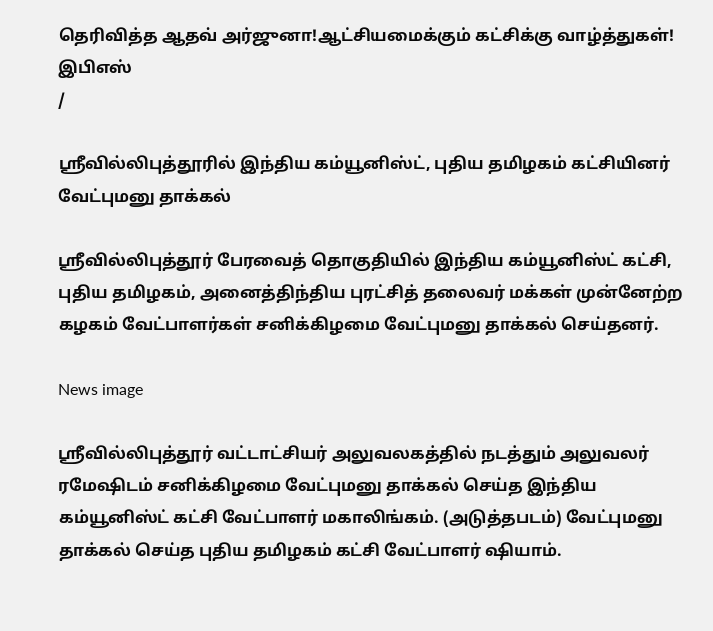தெரிவித்த ஆதவ் அர்ஜுனா!ஆட்சியமைக்கும் கட்சிக்கு வாழ்த்துகள்! இபிஎஸ்
/

ஸ்ரீவில்லிபுத்தூரில் இந்திய கம்யூனிஸ்ட், புதிய தமிழகம் கட்சியினர் வேட்புமனு தாக்கல்

ஸ்ரீவில்லிபுத்தூர் பேரவைத் தொகுதியில் இந்திய கம்யூனிஸ்ட் கட்சி, புதிய தமிழகம், அனைத்திந்திய புரட்சித் தலைவர் மக்கள் முன்னேற்ற கழகம் வேட்பாளர்கள் சனிக்கிழமை வேட்புமனு தாக்கல் செய்தனர்.

News image

ஸ்ரீவில்லிபுத்தூர் வட்டாட்சியர் அலுவலகத்தில் நடத்தும் அலுவலர் ரமேஷிடம் சனிக்கிழமை வேட்புமனு தாக்கல் செய்த இந்திய கம்யூனிஸ்ட் கட்சி வேட்பாளர் மகாலிங்கம். (அடுத்தபடம்) வேட்புமனு தாக்கல் செய்த புதிய தமிழகம் கட்சி வேட்பாளர் ஷியாம்.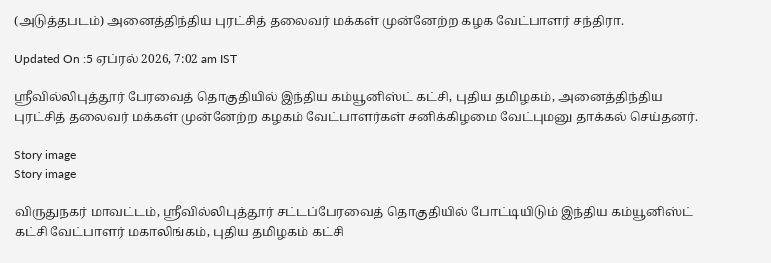(அடுத்தபடம்) அனைத்திந்திய புரட்சித் தலைவர் மக்கள் முன்னேற்ற கழக வேட்பாளர் சந்திரா.

Updated On :5 ஏப்ரல் 2026, 7:02 am IST

ஸ்ரீவில்லிபுத்தூர் பேரவைத் தொகுதியில் இந்திய கம்யூனிஸ்ட் கட்சி, புதிய தமிழகம், அனைத்திந்திய புரட்சித் தலைவர் மக்கள் முன்னேற்ற கழகம் வேட்பாளர்கள் சனிக்கிழமை வேட்புமனு தாக்கல் செய்தனர்.

Story image
Story image

விருதுநகர் மாவட்டம், ஸ்ரீவில்லிபுத்தூர் சட்டப்பேரவைத் தொகுதியில் போட்டியிடும் இந்திய கம்யூனிஸ்ட் கட்சி வேட்பாளர் மகாலிங்கம், புதிய தமிழகம் கட்சி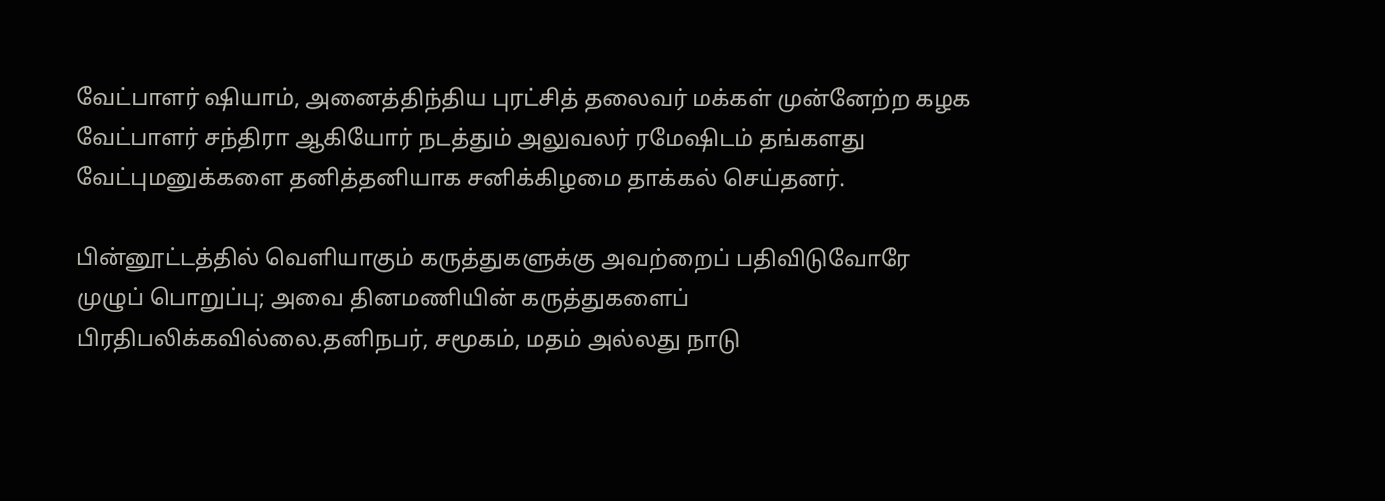வேட்பாளர் ஷியாம், அனைத்திந்திய புரட்சித் தலைவர் மக்கள் முன்னேற்ற கழக வேட்பாளர் சந்திரா ஆகியோர் நடத்தும் அலுவலர் ரமேஷிடம் தங்களது வேட்புமனுக்களை தனித்தனியாக சனிக்கிழமை தாக்கல் செய்தனர்.

பின்னூட்டத்தில் வெளியாகும் கருத்துகளுக்கு அவற்றைப் பதிவிடுவோரே முழுப் பொறுப்பு; அவை தினமணியின் கருத்துகளைப் பிரதிபலிக்கவில்லை.தனிநபர், சமூகம், மதம் அல்லது நாடு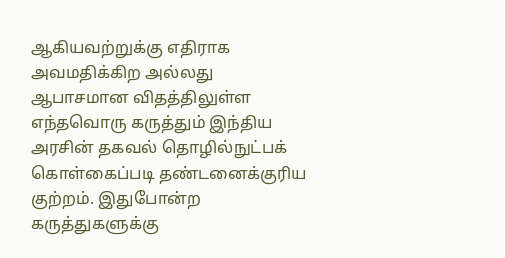ஆகியவற்றுக்கு எதிராக அவமதிக்கிற அல்லது ஆபாசமான விதத்திலுள்ள எந்தவொரு கருத்தும் இந்திய அரசின் தகவல் தொழில்நுட்பக் கொள்கைப்படி தண்டனைக்குரிய குற்றம். இதுபோன்ற கருத்துகளுக்கு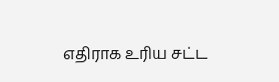எதிராக உரிய சட்ட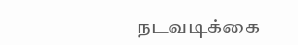நடவடிக்கை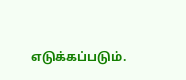எடுக்கப்படும்.